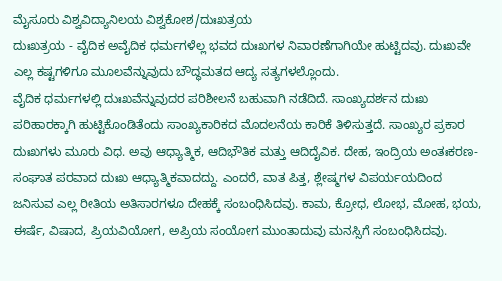ಮೈಸೂರು ವಿಶ್ವವಿದ್ಯಾನಿಲಯ ವಿಶ್ವಕೋಶ/ದುಃಖತ್ರಯ
ದುಃಖತ್ರಯ - ವೈದಿಕ ಅವೈದಿಕ ಧರ್ಮಗಳೆಲ್ಲ ಭವದ ದುಃಖಗಳ ನಿವಾರಣೆಗಾಗಿಯೇ ಹುಟ್ಟಿದವು. ದುಃಖವೇ ಎಲ್ಲ ಕಷ್ಟಗಳಿಗೂ ಮೂಲವೆನ್ನುವುದು ಬೌದ್ಧಮತದ ಆದ್ಯ ಸತ್ಯಗಳಲ್ಲೊಂದು.
ವೈದಿಕ ಧರ್ಮಗಳಲ್ಲಿ ದುಃಖವೆನ್ನುವುದರ ಪರಿಶೀಲನೆ ಬಹುವಾಗಿ ನಡೆದಿದೆ. ಸಾಂಖ್ಯದರ್ಶನ ದುಃಖ ಪರಿಹಾರಕ್ಕಾಗಿ ಹುಟ್ಟಿಕೊಂಡಿತೆಂದು ಸಾಂಖ್ಯಕಾರಿಕದ ಮೊದಲನೆಯ ಕಾರಿಕೆ ತಿಳಿಸುತ್ತದೆ. ಸಾಂಖ್ಯರ ಪ್ರಕಾರ ದುಃಖಗಳು ಮೂರು ವಿಧ. ಅವು ಆಧ್ಯಾತ್ಮಿಕ, ಆದಿಭೌತಿಕ ಮತ್ತು ಆದಿದೈವಿಕ. ದೇಹ, ಇಂದ್ರಿಯ ಅಂತಃಕರಣ-ಸಂಘಾತ ಪರವಾದ ದುಃಖ ಆಧ್ಯಾತ್ಮಿಕವಾದದ್ದು. ಎಂದರೆ, ವಾತ ಪಿತ್ತ, ಶ್ಲೇಷ್ಮಗಳ ವಿಪರ್ಯಯದಿಂದ ಜನಿಸುವ ಎಲ್ಲ ರೀತಿಯ ಅತಿಸಾರಗಳೂ ದೇಹಕ್ಕೆ ಸಂಬಂಧಿಸಿದವು. ಕಾಮ, ಕ್ರೋಧ, ಲೋಭ, ಮೋಹ, ಭಯ, ಈರ್ಷೆ, ವಿಷಾದ, ಪ್ರಿಯವಿಯೋಗ, ಅಪ್ರಿಯ ಸಂಯೋಗ ಮುಂತಾದುವು ಮನಸ್ಸಿಗೆ ಸಂಬಂಧಿಸಿದವು.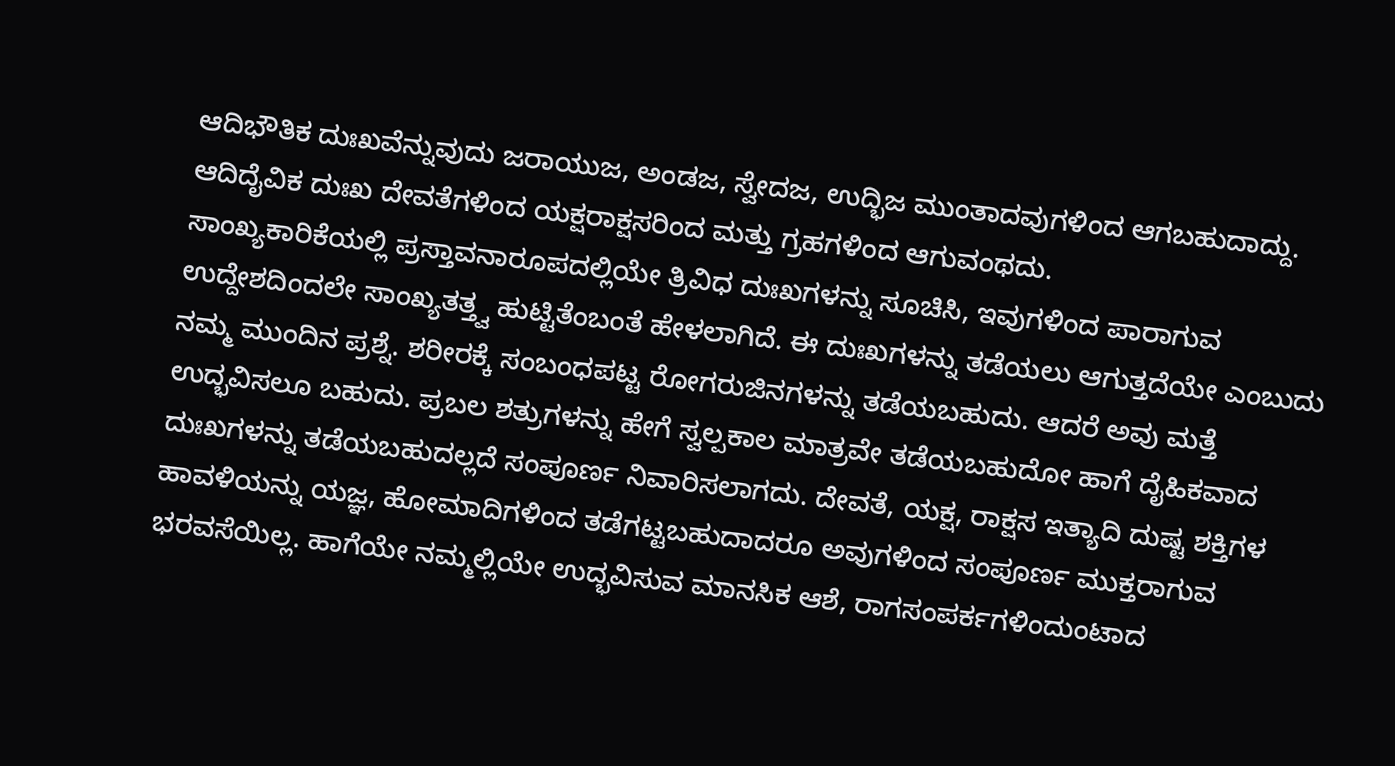ಆದಿಭೌತಿಕ ದುಃಖವೆನ್ನುವುದು ಜರಾಯುಜ, ಅಂಡಜ, ಸ್ವೇದಜ, ಉದ್ಭಿಜ ಮುಂತಾದವುಗಳಿಂದ ಆಗಬಹುದಾದ್ದು. ಆದಿದೈವಿಕ ದುಃಖ ದೇವತೆಗಳಿಂದ ಯಕ್ಷರಾಕ್ಷಸರಿಂದ ಮತ್ತು ಗ್ರಹಗಳಿಂದ ಆಗುವಂಥದು.
ಸಾಂಖ್ಯಕಾರಿಕೆಯಲ್ಲಿ ಪ್ರಸ್ತಾವನಾರೂಪದಲ್ಲಿಯೇ ತ್ರಿವಿಧ ದುಃಖಗಳನ್ನು ಸೂಚಿಸಿ, ಇವುಗಳಿಂದ ಪಾರಾಗುವ ಉದ್ದೇಶದಿಂದಲೇ ಸಾಂಖ್ಯತತ್ತ್ವ ಹುಟ್ಟಿತೆಂಬಂತೆ ಹೇಳಲಾಗಿದೆ. ಈ ದುಃಖಗಳನ್ನು ತಡೆಯಲು ಆಗುತ್ತದೆಯೇ ಎಂಬುದು ನಮ್ಮ ಮುಂದಿನ ಪ್ರಶ್ನೆ. ಶರೀರಕ್ಕೆ ಸಂಬಂಧಪಟ್ಟ ರೋಗರುಜಿನಗಳನ್ನು ತಡೆಯಬಹುದು. ಆದರೆ ಅವು ಮತ್ತೆ ಉದ್ಭವಿಸಲೂ ಬಹುದು. ಪ್ರಬಲ ಶತ್ರುಗಳನ್ನು ಹೇಗೆ ಸ್ವಲ್ಪಕಾಲ ಮಾತ್ರವೇ ತಡೆಯಬಹುದೋ ಹಾಗೆ ದೈಹಿಕವಾದ ದುಃಖಗಳನ್ನು ತಡೆಯಬಹುದಲ್ಲದೆ ಸಂಪೂರ್ಣ ನಿವಾರಿಸಲಾಗದು. ದೇವತೆ, ಯಕ್ಷ, ರಾಕ್ಷಸ ಇತ್ಯಾದಿ ದುಷ್ಟ ಶಕ್ತಿಗಳ ಹಾವಳಿಯನ್ನು ಯಜ್ಞ, ಹೋಮಾದಿಗಳಿಂದ ತಡೆಗಟ್ಟಬಹುದಾದರೂ ಅವುಗಳಿಂದ ಸಂಪೂರ್ಣ ಮುಕ್ತರಾಗುವ ಭರವಸೆಯಿಲ್ಲ. ಹಾಗೆಯೇ ನಮ್ಮಲ್ಲಿಯೇ ಉದ್ಭವಿಸುವ ಮಾನಸಿಕ ಆಶೆ, ರಾಗಸಂಪರ್ಕಗಳಿಂದುಂಟಾದ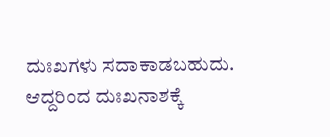ದುಃಖಗಳು ಸದಾಕಾಡಬಹುದು. ಆದ್ದರಿಂದ ದುಃಖನಾಶಕ್ಕೆ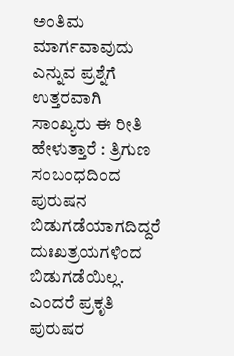ಅಂತಿಮ ಮಾರ್ಗವಾವುದು ಎನ್ನುವ ಪ್ರಶ್ನೆಗೆ ಉತ್ತರವಾಗಿ ಸಾಂಖ್ಯರು ಈ ರೀತಿ ಹೇಳುತ್ತಾರೆ : ತ್ರಿಗುಣ ಸಂಬಂಧದಿಂದ ಪುರುಷನ ಬಿಡುಗಡೆಯಾಗದಿದ್ದರೆ ದುಃಖತ್ರಯಗಳಿಂದ ಬಿಡುಗಡೆಯಿಲ್ಲ. ಎಂದರೆ ಪ್ರಕೃತಿ ಪುರುಷರ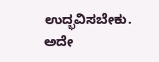ಉದ್ಭವಿಸಬೇಕು. ಅದೇ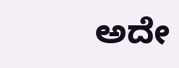ಅದೇ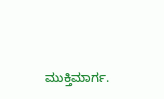ಮುಕ್ತಿಮಾರ್ಗ.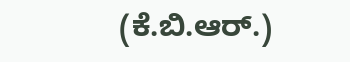(ಕೆ.ಬಿ.ಆರ್.)